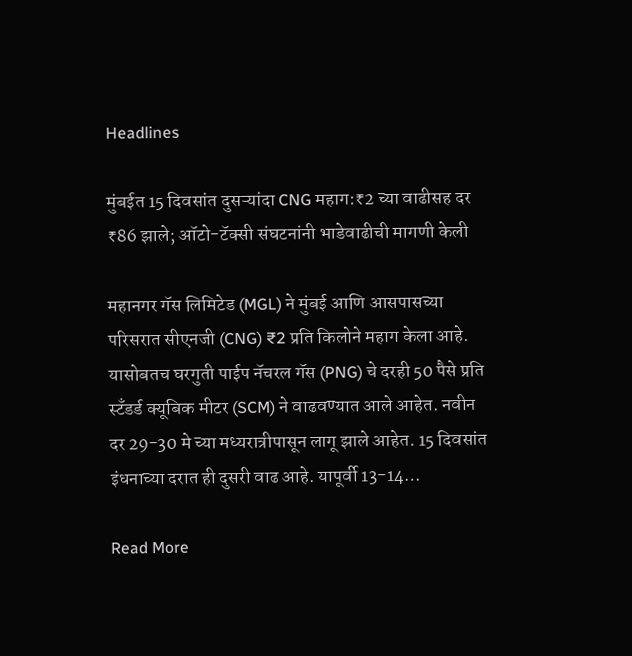Headlines

मुंबईत 15 दिवसांत दुसऱ्यांदा CNG महाग:₹2 च्या वाढीसह दर ₹86 झाले; ऑटो-टॅक्सी संघटनांनी भाडेवाढीची मागणी केली

महानगर गॅस लिमिटेड (MGL) ने मुंबई आणि आसपासच्या परिसरात सीएनजी (CNG) ₹2 प्रति किलोने महाग केला आहे. यासोबतच घरगुती पाईप नॅचरल गॅस (PNG) चे दरही 50 पैसे प्रति स्टँडर्ड क्यूबिक मीटर (SCM) ने वाढवण्यात आले आहेत. नवीन दर 29-30 मे च्या मध्यरात्रीपासून लागू झाले आहेत. 15 दिवसांत इंधनाच्या दरात ही दुसरी वाढ आहे. यापूर्वी 13-14…

Read More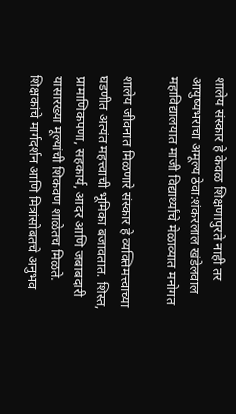शालेय संस्कार हे केवळ शिक्षणापुरते नाही तर आयुष्यभराचा अमूल्य ठेवा:शंकरलाल खंडेलवाल महाविद्यालयात माजी विद्यार्थ्यांचे मेळाव्यात मनोगत

शालेय जीवनात मिळणारे संस्कार हे व्यक्तिमत्त्वाच्या घडणीत अत्यंत महत्त्वाची भूमिका बजावतात. शिस्त, प्रामाणिकपणा, सहकार्य, आदर आणि जबाबदारी यासारख्या मूल्यांची शिकवण शाळेतच मिळते. शिक्षकांचे मार्गदर्शन आणि मित्रांसोबतचे अनुभव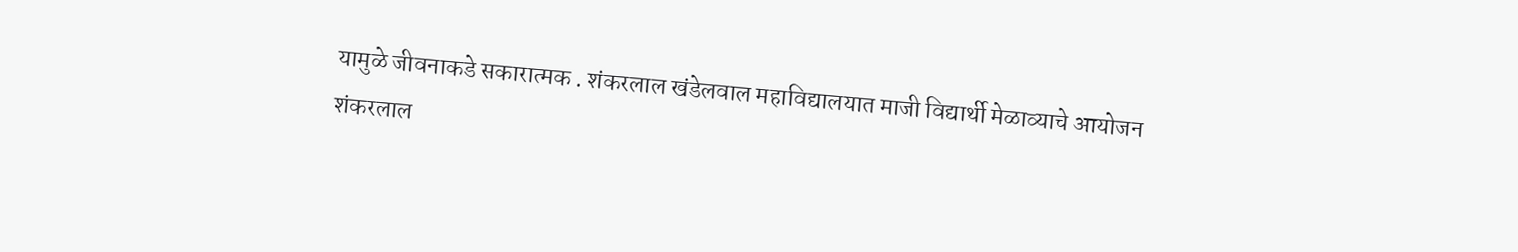यामुळे जीवनाकडे सकारात्मक . शंकरलाल खंडेलवाल महाविद्यालयात माजी विद्यार्थी मेळाव्याचे आयोजन शंकरलाल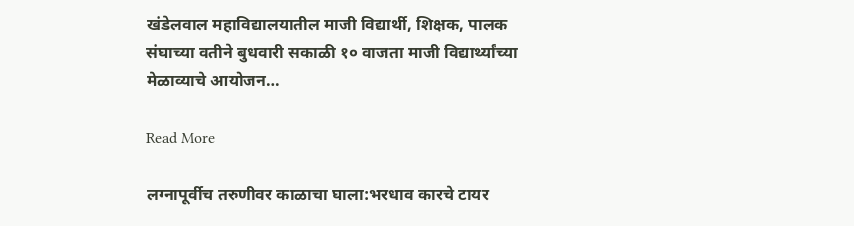खंडेलवाल महाविद्यालयातील माजी विद्यार्थी, शिक्षक, पालक संघाच्या वतीने बुधवारी सकाळी १० वाजता माजी विद्यार्थ्यांच्या मेळाव्याचे आयोजन…

Read More

लग्नापूर्वीच तरुणीवर काळाचा घाला:भरधाव कारचे टायर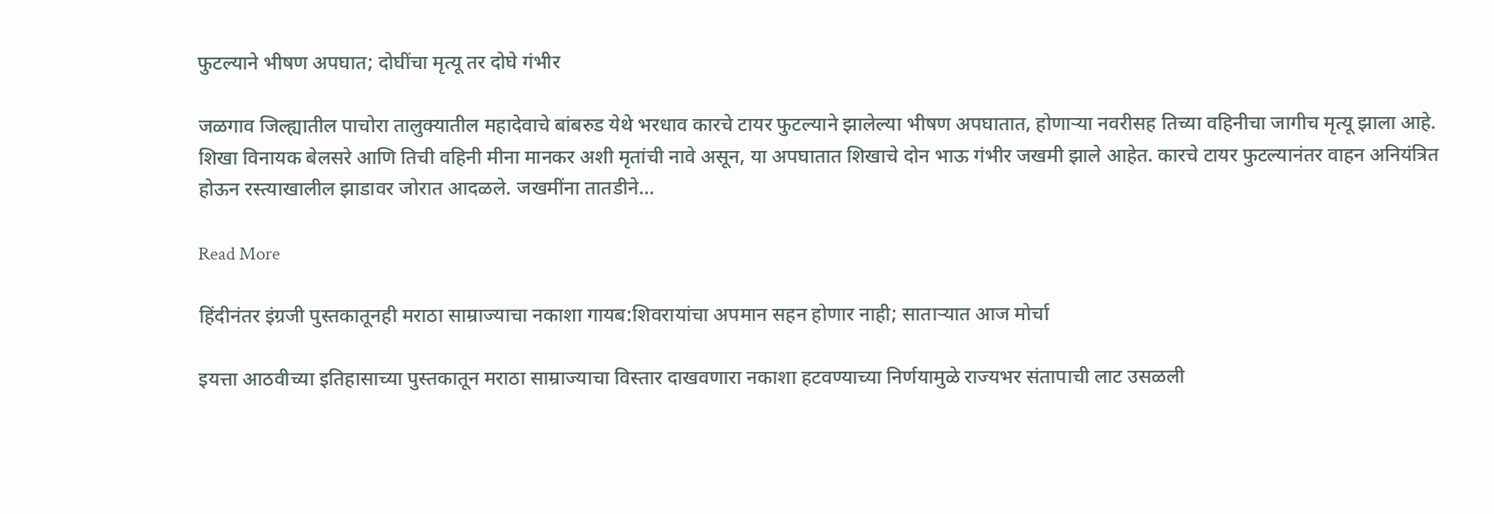फुटल्याने भीषण अपघात; दोघींचा मृत्यू तर दोघे गंभीर

जळगाव जिल्ह्यातील पाचोरा तालुक्यातील महादेवाचे बांबरुड येथे भरधाव कारचे टायर फुटल्याने झालेल्या भीषण अपघातात, होणाऱ्या नवरीसह तिच्या वहिनीचा जागीच मृत्यू झाला आहे. शिखा विनायक बेलसरे आणि तिची वहिनी मीना मानकर अशी मृतांची नावे असून, या अपघातात शिखाचे दोन भाऊ गंभीर जखमी झाले आहेत. कारचे टायर फुटल्यानंतर वाहन अनियंत्रित होऊन रस्त्याखालील झाडावर जोरात आदळले. जखमींना तातडीने…

Read More

हिंदीनंतर इंग्रजी पुस्तकातूनही मराठा साम्राज्याचा नकाशा गायब:शिवरायांचा अपमान सहन होणार नाही; साताऱ्यात आज मोर्चा

इयत्ता आठवीच्या इतिहासाच्या पुस्तकातून मराठा साम्राज्याचा विस्तार दाखवणारा नकाशा हटवण्याच्या निर्णयामुळे राज्यभर संतापाची लाट उसळली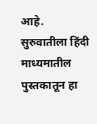आहे. सुरुवातीला हिंदी माध्यमातील पुस्तकातून हा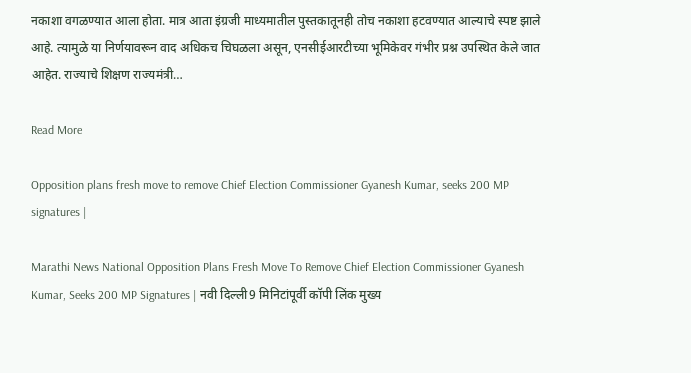नकाशा वगळण्यात आला होता. मात्र आता इंग्रजी माध्यमातील पुस्तकातूनही तोच नकाशा हटवण्यात आल्याचे स्पष्ट झाले आहे. त्यामुळे या निर्णयावरून वाद अधिकच चिघळला असून, एनसीईआरटीच्या भूमिकेवर गंभीर प्रश्न उपस्थित केले जात आहेत. राज्याचे शिक्षण राज्यमंत्री…

Read More

Opposition plans fresh move to remove Chief Election Commissioner Gyanesh Kumar, seeks 200 MP signatures |

Marathi News National Opposition Plans Fresh Move To Remove Chief Election Commissioner Gyanesh Kumar, Seeks 200 MP Signatures | नवी दिल्ली9 मिनिटांपूर्वी कॉपी लिंक मुख्य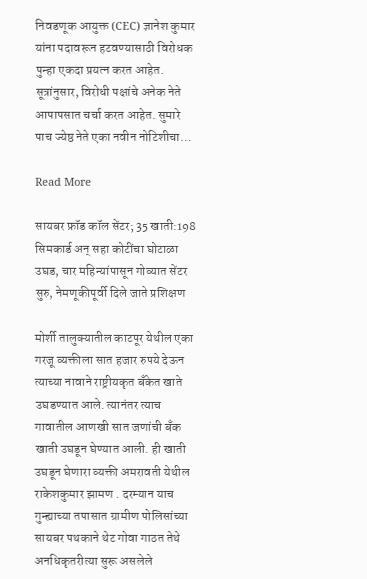निवडणूक आयुक्त (CEC) ज्ञानेश कुमार यांना पदावरून हटवण्यासाठी विरोधक पुन्हा एकदा प्रयत्न करत आहेत. सूत्रांनुसार, विरोधी पक्षांचे अनेक नेते आपापसात चर्चा करत आहेत. सुमारे पाच ज्येष्ठ नेते एका नवीन नोटिशीचा…

Read More

सायबर फ्रॉड कॉल सेंटर; 35 खाती:198 सिमकार्ड अन् सहा कोटींचा घोटाळा उघड, चार महिन्यांपासून गोव्यात सेंटर सुरु, नेमणूकीपूर्वी दिले जाते प्रशिक्षण

मोर्शी तालुक्यातील काटपूर येथील एका गरजू व्यक्तीला सात हजार रुपये देऊन त्याच्या नावाने राष्ट्रीयकृत बँकेत खाते उघडण्यात आले. त्यानंतर त्याच गावातील आणखी सात जणांची बँक खाती उघडून घेण्यात आली. ही खाती उघडून घेणारा व्यक्ती अमरावती येथील राकेशकुमार झामण . दरम्यान याच गुन्ह्याच्या तपासात ग्रामीण पोलिसांच्या सायबर पथकाने थेट गोवा गाठत तेथे अनधिकृतरीत्या सुरू असलेले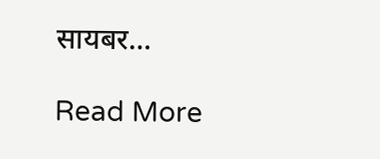सायबर…

Read More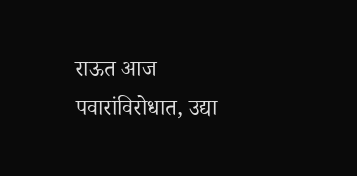राऊत आज पवारांविरोधात, उद्या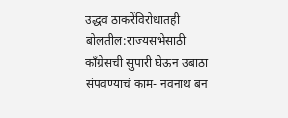उद्धव ठाकरेंविरोधातही बोलतील:राज्यसभेसाठी काँग्रेसची सुपारी घेऊन उबाठा संपवण्याचं काम- नवनाथ बन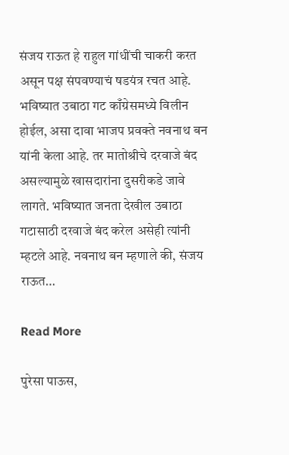संजय राऊत हे राहुल गांधींची चाकरी करत असून पक्ष संपवण्याचं षडयंत्र रचत आहे. भविष्यात उबाठा गट काँग्रेसमध्ये विलीन होईल, असा दावा भाजप प्रवक्ते नवनाथ बन यांनी केला आहे. तर मातोश्रीचे दरवाजे बंद असल्यामुळे खासदारांना दुसरीकडे जावे लागते. भविष्यात जनता देखील उबाठा गटासाठी दरवाजे बंद करेल असेही त्यांनी म्हटले आहे. नवनाथ बन म्हणाले की, संजय राऊत…

Read More

पुरेसा पाऊस,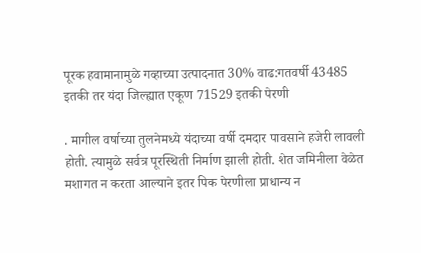पूरक हवामानामुळे गव्हाच्या उत्पादनात 30% वाढ:गतवर्षी 43485 इतकी तर यंदा जिल्ह्यात एकूण 71529 इतकी पेरणी

. मागील वर्षाच्या तुलनेमध्ये यंदाच्या वर्षी दमदार पावसाने हजेरी लावली होती. त्यामुळे सर्वत्र पूरस्थिती निर्माण झाली होती. शेत जमिनीला वेळेत मशागत न करता आल्याने इतर पिक पेरणीला प्राधान्य न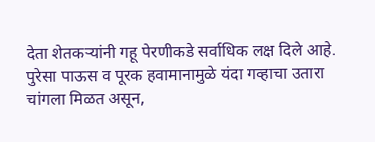देता शेतकऱ्यांनी गहू पेरणीकडे सर्वाधिक लक्ष दिले आहे. पुरेसा पाऊस व पूरक हवामानामुळे यंदा गव्हाचा उतारा चांगला मिळत असून,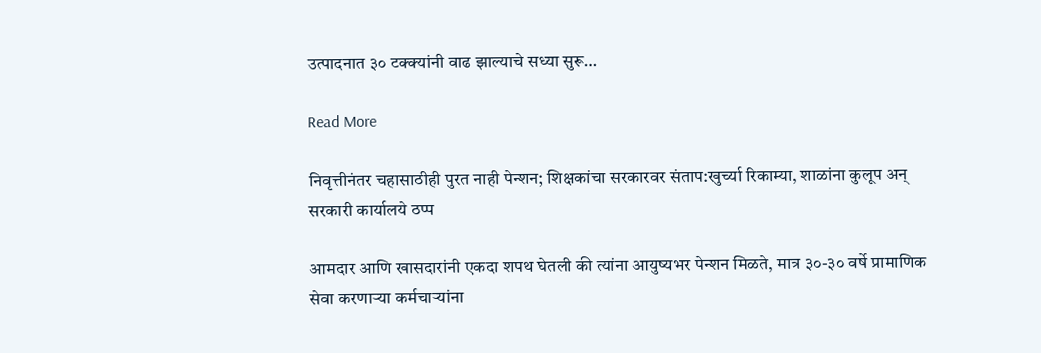उत्पादनात ३० टक्क्यांनी वाढ झाल्याचे सध्या सुरू…

Read More

निवृत्तीनंतर चहासाठीही पुरत नाही पेन्शन; शिक्षकांचा सरकारवर संताप:खुर्च्या रिकाम्या, शाळांना कुलूप अन् सरकारी कार्यालये ठप्प

आमदार आणि खासदारांनी एकदा शपथ घेतली की त्यांना आयुष्यभर पेन्शन मिळते, मात्र ३०-३० वर्षे प्रामाणिक सेवा करणाऱ्या कर्मचाऱ्यांना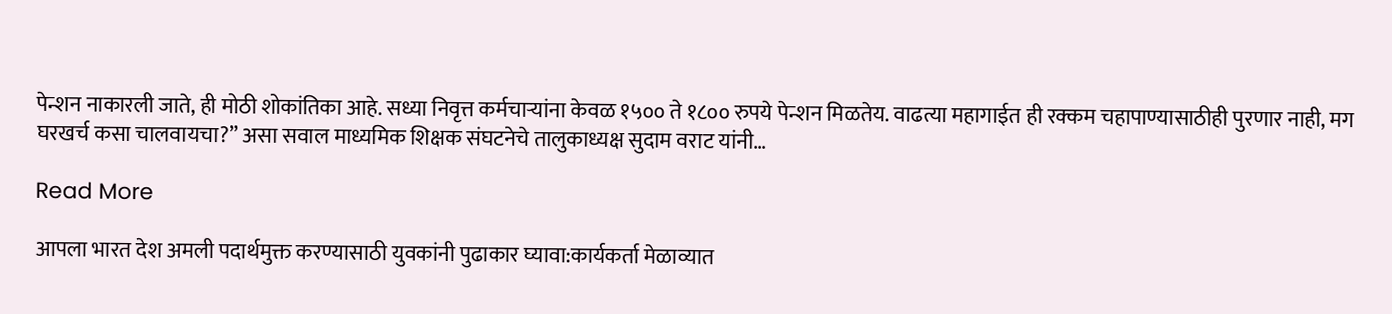पेन्शन नाकारली जाते, ही मोठी शोकांतिका आहे. सध्या निवृत्त कर्मचाऱ्यांना केवळ १५०० ते १८०० रुपये पेन्शन मिळतेय. वाढत्या महागाईत ही रक्कम चहापाण्यासाठीही पुरणार नाही, मग घरखर्च कसा चालवायचा?” असा सवाल माध्यमिक शिक्षक संघटनेचे तालुकाध्यक्ष सुदाम वराट यांनी…

Read More

आपला भारत देश अमली पदार्थमुक्त करण्यासाठी युवकांनी पुढाकार घ्यावा:कार्यकर्ता मेळाव्यात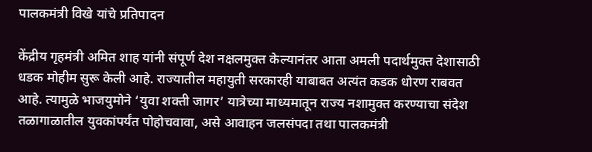पालकमंत्री विखे यांचे प्रतिपादन

केंद्रीय गृहमंत्री अमित शाह यांनी संपूर्ण देश नक्षलमुक्त केल्यानंतर आता अमली पदार्थमुक्त देशासाठी धडक मोहीम सुरू केली आहे. राज्यातील महायुती सरकारही याबाबत अत्यंत कडक धोरण राबवत आहे. त्यामुळे भाजयुमोने ‘युवा शक्ती जागर’ यात्रेच्या माध्यमातून राज्य नशामुक्त करण्याचा संदेश तळागाळातील युवकांपर्यंत पोहोचवावा, असे आवाहन जलसंपदा तथा पालकमंत्री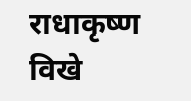राधाकृष्ण विखे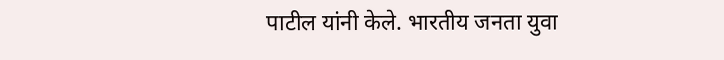पाटील यांनी केले. भारतीय जनता युवा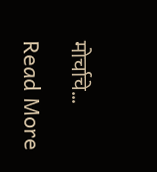मोर्चाचे…

Read More